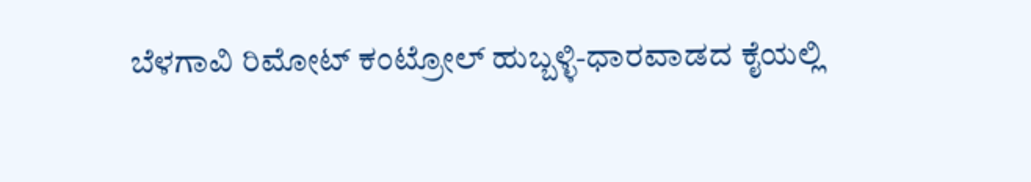ಬೆಳಗಾವಿ ರಿಮೋಟ್ ಕಂಟ್ರೋಲ್ ಹುಬ್ಬಳ್ಳಿ-ಧಾರವಾಡದ ಕೈಯಲ್ಲಿ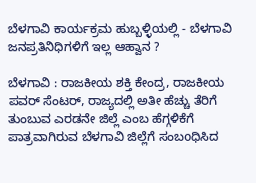ಬೆಳಗಾವಿ ಕಾರ್ಯಕ್ರಮ ಹುಬ್ಬಳ್ಳಿಯಲ್ಲಿ - ಬೆಳಗಾವಿ ಜನಪ್ರತಿನಿಧಿಗಳಿಗೆ ಇಲ್ಲ ಆಹ್ವಾನ ?

ಬೆಳಗಾವಿ : ರಾಜಕೀಯ ಶಕ್ತಿ ಕೇಂದ್ರ, ರಾಜಕೀಯ ಪವರ್ ಸೆಂಟರ್, ರಾಜ್ಯದಲ್ಲಿ ಅತೀ ಹೆಚ್ಚು ತೆರಿಗೆ ತುಂಬುವ ಎರಡನೇ ಜಿಲ್ಲೆ ಎಂಬ ಹೆಗ್ಗಳಿಕೆಗೆ ಪಾತ್ರವಾಗಿರುವ ಬೆಳಗಾವಿ ಜಿಲ್ಲೆಗೆ ಸಂಬoಧಿಸಿದ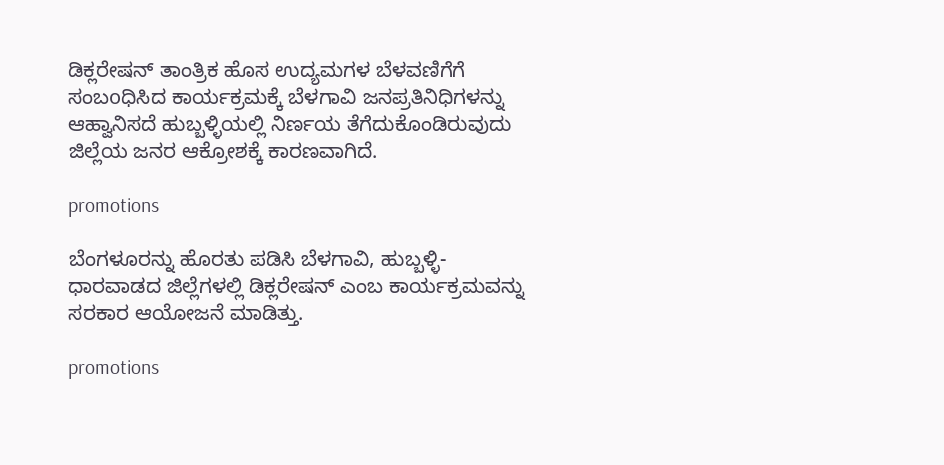ಡಿಕ್ಲರೇಷನ್ ತಾಂತ್ರಿಕ ಹೊಸ ಉದ್ಯಮಗಳ ಬೆಳವಣಿಗೆಗೆ ಸಂಬoಧಿಸಿದ ಕಾರ್ಯಕ್ರಮಕ್ಕೆ ಬೆಳಗಾವಿ ಜನಪ್ರತಿನಿಧಿಗಳನ್ನು ಆಹ್ವಾನಿಸದೆ ಹುಬ್ಬಳ್ಳಿಯಲ್ಲಿ ನಿರ್ಣಯ ತೆಗೆದುಕೊಂಡಿರುವುದು ಜಿಲ್ಲೆಯ ಜನರ ಆಕ್ರೋಶಕ್ಕೆ ಕಾರಣವಾಗಿದೆ.

promotions

ಬೆಂಗಳೂರನ್ನು ಹೊರತು ಪಡಿಸಿ ಬೆಳಗಾವಿ, ಹುಬ್ಬಳ್ಳಿ-ಧಾರವಾಡದ ಜಿಲ್ಲೆಗಳಲ್ಲಿ ಡಿಕ್ಲರೇಷನ್ ಎಂಬ ಕಾರ್ಯಕ್ರಮವನ್ನು ಸರಕಾರ ಆಯೋಜನೆ ಮಾಡಿತ್ತು.

promotions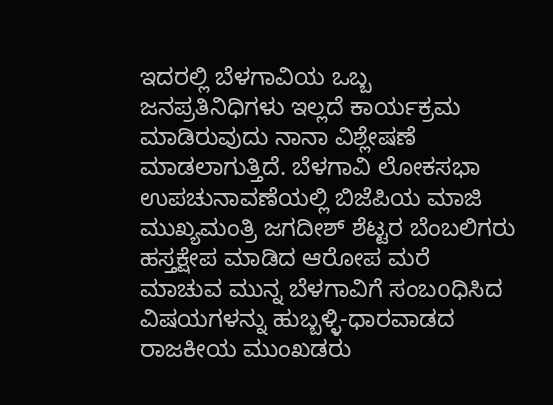ಇದರಲ್ಲಿ ಬೆಳಗಾವಿಯ ಒಬ್ಬ ಜನಪ್ರತಿನಿಧಿಗಳು ಇಲ್ಲದೆ ಕಾರ್ಯಕ್ರಮ ಮಾಡಿರುವುದು ನಾನಾ ವಿಶ್ಲೇಷಣೆ ಮಾಡಲಾಗುತ್ತಿದೆ. ಬೆಳಗಾವಿ ಲೋಕಸಭಾ ಉಪಚುನಾವಣೆಯಲ್ಲಿ ಬಿಜೆಪಿಯ ಮಾಜಿ ಮುಖ್ಯಮಂತ್ರಿ ಜಗದೀಶ್ ಶೆಟ್ಟರ ಬೆಂಬಲಿಗರು ಹಸ್ತಕ್ಷೇಪ ಮಾಡಿದ ಆರೋಪ ಮರೆ ಮಾಚುವ ಮುನ್ನ ಬೆಳಗಾವಿಗೆ ಸಂಬoಧಿಸಿದ ವಿಷಯಗಳನ್ನು ಹುಬ್ಬಳ್ಳಿ-ಧಾರವಾಡದ ರಾಜಕೀಯ ಮುಂಖಡರು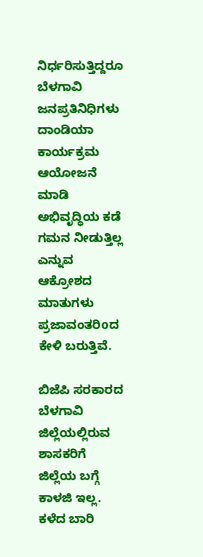ನಿರ್ಧರಿಸುತ್ತಿದ್ದರೂ ಬೆಳಗಾವಿ ಜನಪ್ರತಿನಿಧಿಗಳು ದಾಂಡಿಯಾ ಕಾರ್ಯಕ್ರಮ ಆಯೋಜನೆ ಮಾಡಿ ಅಭಿವೃದ್ಧಿಯ ಕಡೆ ಗಮನ ನೀಡುತ್ತಿಲ್ಲ ಎನ್ನುವ ಆಕ್ರೋಶದ ಮಾತುಗಳು ಪ್ರಜಾವಂತರಿoದ ಕೇಳಿ ಬರುತ್ತಿವೆ.

ಬಿಜೆಪಿ ಸರಕಾರದ ಬೆಳಗಾವಿ ಜಿಲ್ಲೆಯಲ್ಲಿರುವ ಶಾಸಕರಿಗೆ ಜಿಲ್ಲೆಯ ಬಗ್ಗೆ ಕಾಳಜಿ ಇಲ್ಲ. ಕಳೆದ ಬಾರಿ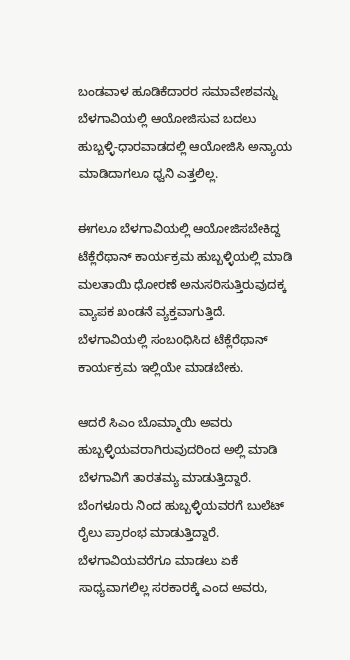ಬಂಡವಾಳ ಹೂಡಿಕೆದಾರರ ಸಮಾವೇಶವನ್ನು ಬೆಳಗಾವಿಯಲ್ಲಿ ಆಯೋಜಿಸುವ ಬದಲು ಹುಬ್ಬಳ್ಳಿ-ಧಾರವಾಡದಲ್ಲಿ ಆಯೋಜಿಸಿ ಅನ್ಯಾಯ ಮಾಡಿದಾಗಲೂ ಧ್ವನಿ ಎತ್ತಲಿಲ್ಲ.

ಈಗಲೂ ಬೆಳಗಾವಿಯಲ್ಲಿ ಆಯೋಜಿಸಬೇಕಿದ್ದ ಟೆಕ್ಲೆರೆಥಾನ್ ಕಾರ್ಯಕ್ರಮ ಹುಬ್ಬಳ್ಳಿಯಲ್ಲಿ ಮಾಡಿ ಮಲತಾಯಿ ಧೋರಣೆ ಅನುಸರಿಸುತ್ತಿರುವುದಕ್ಕ ವ್ಯಾಪಕ ಖಂಡನೆ ವ್ಯಕ್ತವಾಗುತ್ತಿದೆ. ಬೆಳಗಾವಿಯಲ್ಲಿ ಸಂಬoಧಿಸಿದ ಟೆಕ್ಲೆರೆಥಾನ್ ಕಾರ್ಯಕ್ರಮ ಇಲ್ಲಿಯೇ ಮಾಡಬೇಕು.

ಆದರೆ ಸಿಎಂ ಬೊಮ್ಮಾಯಿ ಅವರು ಹುಬ್ಬಳ್ಳಿಯವರಾಗಿರುವುದರಿಂದ ಅಲ್ಲಿ ಮಾಡಿ ಬೆಳಗಾವಿಗೆ ತಾರತಮ್ಯ ಮಾಡುತ್ತಿದ್ದಾರೆ. ಬೆಂಗಳೂರು ನಿಂದ ಹುಬ್ಬಳ್ಳಿಯವರಗೆ ಬುಲೆಟ್ ರೈಲು ಪ್ರಾರಂಭ ಮಾಡುತ್ತಿದ್ದಾರೆ. ಬೆಳಗಾವಿಯವರೆಗೂ ಮಾಡಲು ಏಕೆ ಸಾಧ್ಯವಾಗಲಿಲ್ಲ ಸರಕಾರಕ್ಕೆ ಎಂದ ಅವರು,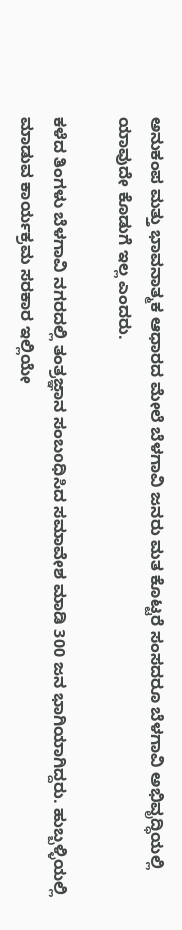ಅನುಕಂಪ ಮತ್ತು ಭಾವನಾತ್ಮಕ ಆಧಾರದ ಮೇಲೆ ಬೆಳಗಾವಿ ಜನರು ಮತ ಕೊಟ್ಟರೆ ಸಂಸದರೂ ಬೆಳಗಾವಿ ಅಭಿವೃದ್ಧಿಯಲ್ಲಿ ಯಾವುದೇ ಕೊಡುಗೆ ಇಲ್ಲ ಎಂದರು.

ಕಳೆದ ತಿಂಗಳು ಬೆಳಗಾವಿ ನಗರದಲ್ಲಿ ತಂತ್ರಜ್ಞಾನ ಸಂಬoಧಿಸಿದ ಸಮಾವೇಶ ಮಾಡಿ 300 ಜನ ಭಾಗಿಯಾಗಿದ್ದರು. ಹುಬ್ಬಳ್ಳಿಯಲ್ಲಿ ಮಾಡುವ ಕಾರ್ಯಕ್ರಮ ಸರಕಾರ ಇಲ್ಲಿಯೇ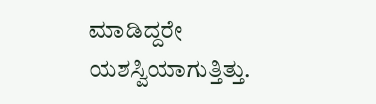ಮಾಡಿದ್ದರೇ ಯಶಸ್ವಿಯಾಗುತ್ತಿತ್ತು.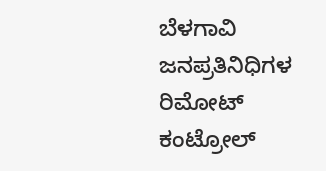ಬೆಳಗಾವಿ ಜನಪ್ರತಿನಿಧಿಗಳ ರಿಮೋಟ್ ಕಂಟ್ರೋಲ್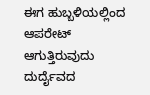ಈಗ ಹುಬ್ಬಳಿಯಲ್ಲಿಂದ ಆಪರೇಟ್ ಆಗುತ್ತಿರುವುದು ದುರ್ದೈವದ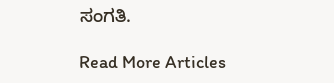ಸಂಗತಿ.

Read More Articles